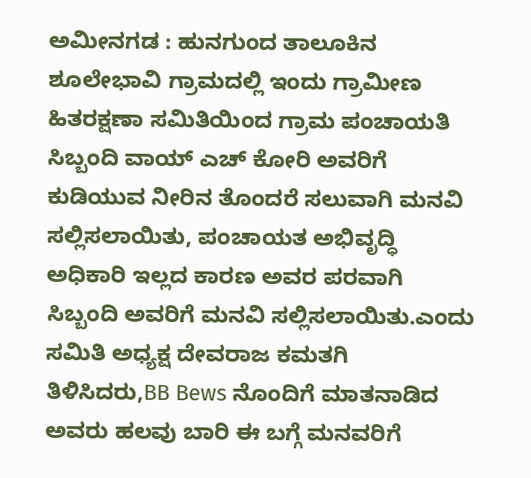ಅಮೀನಗಡ : ಹುನಗುಂದ ತಾಲೂಕಿನ ಶೂಲೇಭಾವಿ ಗ್ರಾಮದಲ್ಲಿ ಇಂದು ಗ್ರಾಮೀಣ ಹಿತರಕ್ಷಣಾ ಸಮಿತಿಯಿಂದ ಗ್ರಾಮ ಪಂಚಾಯತಿ ಸಿಬ್ಬಂದಿ ವಾಯ್ ಎಚ್ ಕೋರಿ ಅವರಿಗೆ ಕುಡಿಯುವ ನೀರಿನ ತೊಂದರೆ ಸಲುವಾಗಿ ಮನವಿ ಸಲ್ಲಿಸಲಾಯಿತು, ಪಂಚಾಯತ ಅಭಿವೃದ್ಧಿ ಅಧಿಕಾರಿ ಇಲ್ಲದ ಕಾರಣ ಅವರ ಪರವಾಗಿ ಸಿಬ್ಬಂದಿ ಅವರಿಗೆ ಮನವಿ ಸಲ್ಲಿಸಲಾಯಿತು.ಎಂದು ಸಮಿತಿ ಅಧ್ಯಕ್ಷ ದೇವರಾಜ ಕಮತಗಿ ತಿಳಿಸಿದರು,BB Bews ನೊಂದಿಗೆ ಮಾತನಾಡಿದ ಅವರು ಹಲವು ಬಾರಿ ಈ ಬಗ್ಗೆ ಮನವರಿಗೆ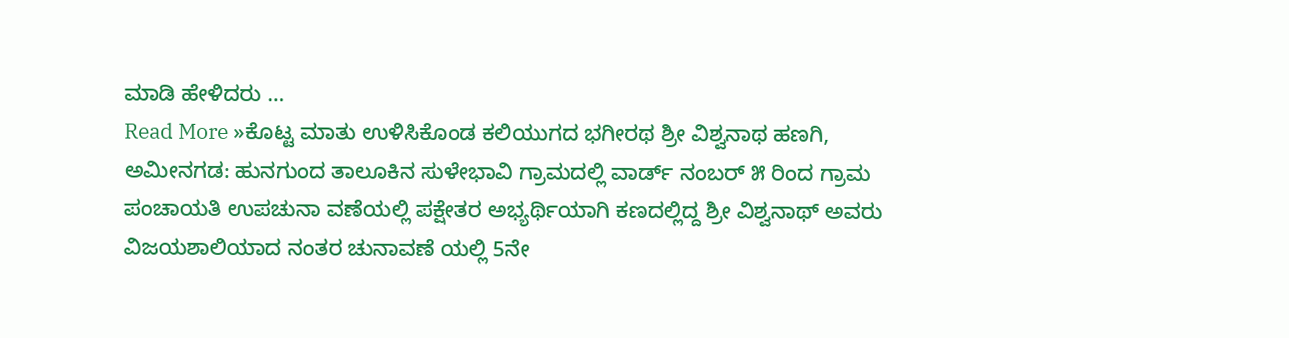ಮಾಡಿ ಹೇಳಿದರು …
Read More »ಕೊಟ್ಟ ಮಾತು ಉಳಿಸಿಕೊಂಡ ಕಲಿಯುಗದ ಭಗೀರಥ ಶ್ರೀ ವಿಶ್ವನಾಥ ಹಣಗಿ,
ಅಮೀನಗಡ: ಹುನಗುಂದ ತಾಲೂಕಿನ ಸುಳೇಭಾವಿ ಗ್ರಾಮದಲ್ಲಿ ವಾರ್ಡ್ ನಂಬರ್ ೫ ರಿಂದ ಗ್ರಾಮ ಪಂಚಾಯತಿ ಉಪಚುನಾ ವಣೆಯಲ್ಲಿ ಪಕ್ಷೇತರ ಅಭ್ಯರ್ಥಿಯಾಗಿ ಕಣದಲ್ಲಿದ್ದ ಶ್ರೀ ವಿಶ್ವನಾಥ್ ಅವರು ವಿಜಯಶಾಲಿಯಾದ ನಂತರ ಚುನಾವಣೆ ಯಲ್ಲಿ 5ನೇ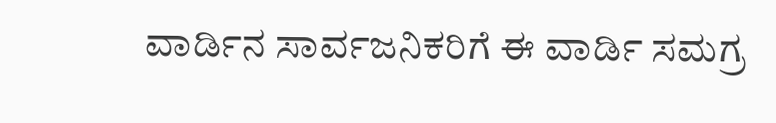ವಾರ್ಡಿನ ಸಾರ್ವಜನಿಕರಿಗೆ ಈ ವಾರ್ಡಿ ಸಮಗ್ರ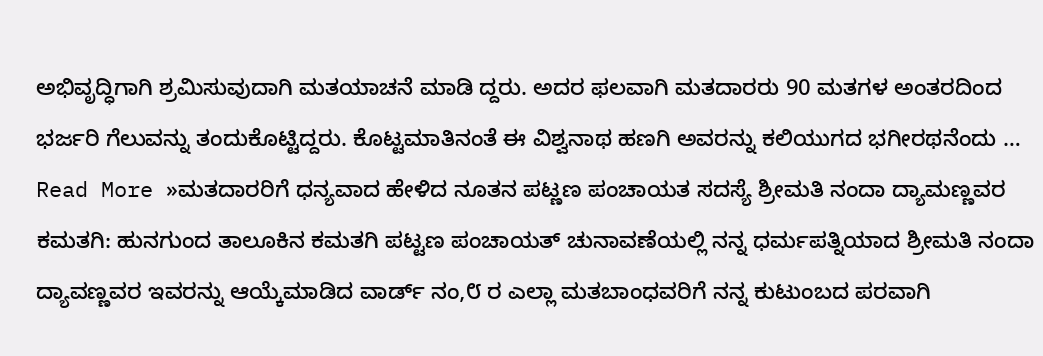ಅಭಿವೃದ್ಧಿಗಾಗಿ ಶ್ರಮಿಸುವುದಾಗಿ ಮತಯಾಚನೆ ಮಾಡಿ ದ್ದರು. ಅದರ ಫಲವಾಗಿ ಮತದಾರರು 90 ಮತಗಳ ಅಂತರದಿಂದ ಭರ್ಜರಿ ಗೆಲುವನ್ನು ತಂದುಕೊಟ್ಟಿದ್ದರು. ಕೊಟ್ಟಮಾತಿನಂತೆ ಈ ವಿಶ್ವನಾಥ ಹಣಗಿ ಅವರನ್ನು ಕಲಿಯುಗದ ಭಗೀರಥನೆಂದು …
Read More »ಮತದಾರರಿಗೆ ಧನ್ಯವಾದ ಹೇಳಿದ ನೂತನ ಪಟ್ಣಣ ಪಂಚಾಯತ ಸದಸ್ಯೆ ಶ್ರೀಮತಿ ನಂದಾ ದ್ಯಾಮಣ್ಣವರ
ಕಮತಗಿ: ಹುನಗುಂದ ತಾಲೂಕಿನ ಕಮತಗಿ ಪಟ್ಟಣ ಪಂಚಾಯತ್ ಚುನಾವಣೆಯಲ್ಲಿ ನನ್ನ ಧರ್ಮಪತ್ನಿಯಾದ ಶ್ರೀಮತಿ ನಂದಾ ದ್ಯಾವಣ್ಣವರ ಇವರನ್ನು ಆಯ್ಕೆಮಾಡಿದ ವಾರ್ಡ್ ನಂ,೮ ರ ಎಲ್ಲಾ ಮತಬಾಂಧವರಿಗೆ ನನ್ನ ಕುಟುಂಬದ ಪರವಾಗಿ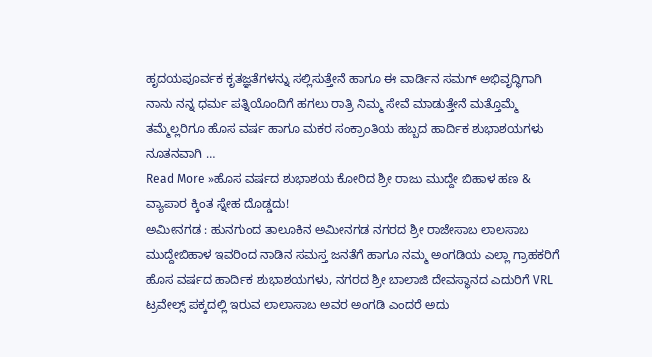ಹೃದಯಪೂರ್ವಕ ಕೃತಜ್ಞತೆಗಳನ್ನು ಸಲ್ಲಿಸುತ್ತೇನೆ ಹಾಗೂ ಈ ವಾರ್ಡಿನ ಸಮಗ್ ಅಭಿವೃದ್ಧಿಗಾಗಿ ನಾನು ನನ್ನ ಧರ್ಮ ಪತ್ನಿಯೊಂದಿಗೆ ಹಗಲು ರಾತ್ರಿ ನಿಮ್ಮ ಸೇವೆ ಮಾಡುತ್ತೇನೆ ಮತ್ತೊಮ್ಮೆ ತಮ್ಮೆಲ್ಲರಿಗೂ ಹೊಸ ವರ್ಷ ಹಾಗೂ ಮಕರ ಸಂಕ್ರಾಂತಿಯ ಹಬ್ಬದ ಹಾರ್ದಿಕ ಶುಭಾಶಯಗಳು ನೂತನವಾಗಿ …
Read More »ಹೊಸ ವರ್ಷದ ಶುಭಾಶಯ ಕೋರಿದ ಶ್ರೀ ರಾಜು ಮುದ್ದೇ ಬಿಹಾಳ ಹಣ & ವ್ಯಾಪಾರ ಕ್ಕಿಂತ ಸ್ನೇಹ ದೊಡ್ಡದು!
ಅಮೀನಗಡ : ಹುನಗುಂದ ತಾಲೂಕಿನ ಅಮೀನಗಡ ನಗರದ ಶ್ರೀ ರಾಜೇಸಾಬ ಲಾಲಸಾಬ ಮುದ್ದೇಬಿಹಾಳ ಇವರಿಂದ ನಾಡಿನ ಸಮಸ್ತ ಜನತೆಗೆ ಹಾಗೂ ನಮ್ಮ ಅಂಗಡಿಯ ಎಲ್ಲಾ ಗ್ರಾಹಕರಿಗೆ ಹೊಸ ವರ್ಷದ ಹಾರ್ದಿಕ ಶುಭಾಶಯಗಳು, ನಗರದ ಶ್ರೀ ಬಾಲಾಜಿ ದೇವಸ್ಥಾನದ ಎದುರಿಗೆ VRL ಟ್ರವೇಲ್ಸ್ ಪಕ್ಕದಲ್ಲಿ ಇರುವ ಲಾಲಾಸಾಬ ಅವರ ಅಂಗಡಿ ಎಂದರೆ ಅದು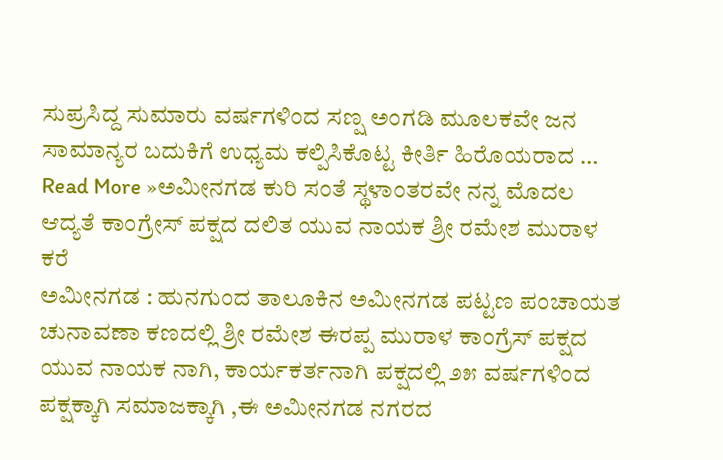ಸುಪ್ರಸಿದ್ದ ಸುಮಾರು ವರ್ಷಗಳಿಂದ ಸಣ್ಷ ಅಂಗಡಿ ಮೂಲಕವೇ ಜನ ಸಾಮಾನ್ಯರ ಬದುಕಿಗೆ ಉಧ್ಯಮ ಕಲ್ಪಿಸಿಕೊಟ್ಟ ಕೀರ್ತಿ ಹಿರೊಯರಾದ …
Read More »ಅಮೀನಗಡ ಕುರಿ ಸಂತೆ ಸ್ಥಳಾಂತರವೇ ನನ್ನ ಮೊದಲ ಆದ್ಯತೆ ಕಾಂಗ್ರೇಸ್ ಪಕ್ಷದ ದಲಿತ ಯುವ ನಾಯಕ ಶ್ರೀ ರಮೇಶ ಮುರಾಳ ಕರೆ
ಅಮೀನಗಡ : ಹುನಗುಂದ ತಾಲೂಕಿನ ಅಮೀನಗಡ ಪಟ್ಟಣ ಪಂಚಾಯತ ಚುನಾವಣಾ ಕಣದಲ್ಲಿ ಶ್ರೀ ರಮೇಶ ಈರಪ್ಪ ಮುರಾಳ ಕಾಂಗ್ರೆಸ್ ಪಕ್ಷದ ಯುವ ನಾಯಕ ನಾಗಿ, ಕಾರ್ಯಕರ್ತನಾಗಿ ಪಕ್ಷದಲ್ಲಿ ೨೫ ವರ್ಷಗಳಿಂದ ಪಕ್ಷಕ್ಕಾಗಿ ಸಮಾಜಕ್ಕಾಗಿ ,ಈ ಅಮೀನಗಡ ನಗರದ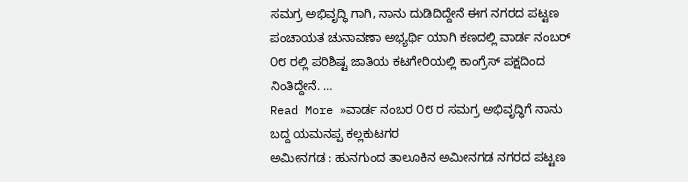ಸಮಗ್ರ ಅಭಿವೃದ್ಧಿ ಗಾಗಿ, ನಾನು ದುಡಿದಿದ್ದೇನೆ ಈಗ ನಗರದ ಪಟ್ಟಣ ಪಂಚಾಯತ ಚುನಾವಣಾ ಅಭ್ಯರ್ಥಿ ಯಾಗಿ ಕಣದಲ್ಲಿ ವಾರ್ಡ ನಂಬರ್ ೦೮ ರಲ್ಲಿ ಪರಿಶಿಷ್ಟ ಜಾತಿಯ ಕಟಗೇರಿಯಲ್ಲಿ ಕಾಂಗ್ರೆಸ್ ಪಕ್ಷದಿಂದ ನಿಂತಿದ್ದೇನೆ. …
Read More »ವಾರ್ಡ ನಂಬರ ೦೮ ರ ಸಮಗ್ರ ಅಭಿವೃದ್ಧಿಗೆ ನಾನು ಬದ್ದ ಯಮನಪ್ಪ ಕಲ್ಲಕುಟಗರ
ಅಮೀನಗಡ : ಹುನಗುಂದ ತಾಲೂಕಿನ ಅಮೀನಗಡ ನಗರದ ಪಟ್ಟಣ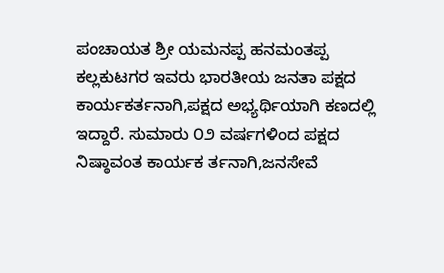ಪಂಚಾಯತ ಶ್ರೀ ಯಮನಪ್ಪ ಹನಮಂತಪ್ಪ ಕಲ್ಲಕುಟಗರ ಇವರು ಭಾರತೀಯ ಜನತಾ ಪಕ್ಷದ ಕಾರ್ಯಕರ್ತನಾಗಿ,ಪಕ್ಷದ ಅಭ್ಯರ್ಥಿಯಾಗಿ ಕಣದಲ್ಲಿ ಇದ್ದಾರೆ. ಸುಮಾರು ೦೨ ವರ್ಷಗಳಿಂದ ಪಕ್ಷದ ನಿಷ್ಠಾವಂತ ಕಾರ್ಯಕ ರ್ತನಾಗಿ,ಜನಸೇವೆ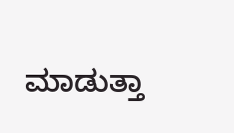ಮಾಡುತ್ತಾ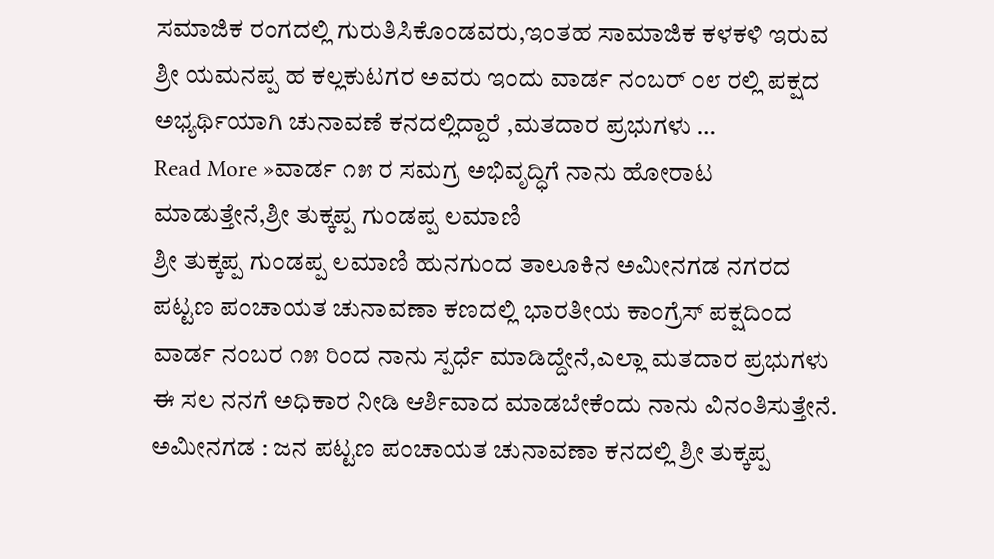ಸಮಾಜಿಕ ರಂಗದಲ್ಲಿ ಗುರುತಿಸಿಕೊಂಡವರು,ಇಂತಹ ಸಾಮಾಜಿಕ ಕಳಕಳಿ ಇರುವ ಶ್ರೀ ಯಮನಪ್ಪ ಹ ಕಲ್ಲಕುಟಗರ ಅವರು ಇಂದು ವಾರ್ಡ ನಂಬರ್ ೦೮ ರಲ್ಲಿ ಪಕ್ಷದ ಅಭ್ಯರ್ಥಿಯಾಗಿ ಚುನಾವಣೆ ಕನದಲ್ಲಿದ್ದಾರೆ ,ಮತದಾರ ಪ್ರಭುಗಳು …
Read More »ವಾರ್ಡ ೧೫ ರ ಸಮಗ್ರ ಅಭಿವೃದ್ಧಿಗೆ ನಾನು ಹೋರಾಟ ಮಾಡುತ್ತೇನೆ,ಶ್ರೀ ತುಕ್ಕಪ್ಪ ಗುಂಡಪ್ಪ ಲಮಾಣಿ
ಶ್ರೀ ತುಕ್ಕಪ್ಪ ಗುಂಡಪ್ಪ ಲಮಾಣಿ ಹುನಗುಂದ ತಾಲೂಕಿನ ಅಮೀನಗಡ ನಗರದ ಪಟ್ಟಣ ಪಂಚಾಯತ ಚುನಾವಣಾ ಕಣದಲ್ಲಿ ಭಾರತೀಯ ಕಾಂಗ್ರೆಸ್ ಪಕ್ಷದಿಂದ ವಾರ್ಡ ನಂಬರ ೧೫ ರಿಂದ ನಾನು ಸ್ಪರ್ಧೆ ಮಾಡಿದ್ದೇನೆ,ಎಲ್ಲಾ ಮತದಾರ ಪ್ರಭುಗಳು ಈ ಸಲ ನನಗೆ ಅಧಿಕಾರ ನೀಡಿ ಆರ್ಶಿವಾದ ಮಾಡಬೇಕೆಂದು ನಾನು ವಿನಂತಿಸುತ್ತೇನೆ. ಅಮೀನಗಡ : ಜನ ಪಟ್ಟಣ ಪಂಚಾಯತ ಚುನಾವಣಾ ಕನದಲ್ಲಿ ಶ್ರೀ ತುಕ್ಕಪ್ಪ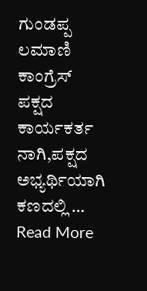ಗುಂಡಪ್ಪ ಲಮಾಣಿ ಕಾಂಗ್ರೆಸ್ ಪಕ್ಷದ ಕಾರ್ಯಕರ್ತ ನಾಗಿ,ಪಕ್ಷದ ಅಭ್ಯರ್ಥಿಯಾಗಿ ಕಣದಲ್ಲಿ …
Read More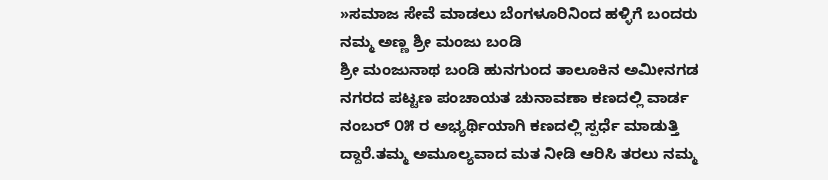»ಸಮಾಜ ಸೇವೆ ಮಾಡಲು ಬೆಂಗಳೂರಿನಿಂದ ಹಳ್ಳಿಗೆ ಬಂದರು ನಮ್ಮ ಅಣ್ಣ ಶ್ರೀ ಮಂಜು ಬಂಡಿ
ಶ್ರೀ ಮಂಜುನಾಥ ಬಂಡಿ ಹುನಗುಂದ ತಾಲೂಕಿನ ಅಮೀನಗಡ ನಗರದ ಪಟ್ಟಣ ಪಂಚಾಯತ ಚುನಾವಣಾ ಕಣದಲ್ಲಿ ವಾರ್ಡ ನಂಬರ್ ೦೫ ರ ಅಭ್ಯರ್ಥಿಯಾಗಿ ಕಣದಲ್ಲಿ ಸ್ಪರ್ಧೆ ಮಾಡುತ್ತಿ ದ್ದಾರೆ.ತಮ್ಮ ಅಮೂಲ್ಯವಾದ ಮತ ನೀಡಿ ಆರಿಸಿ ತರಲು ನಮ್ಮ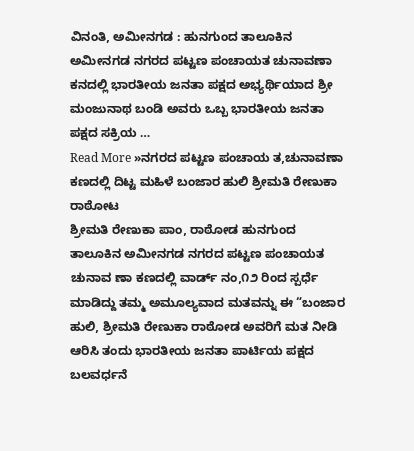ವಿನಂತಿ, ಅಮೀನಗಡ : ಹುನಗುಂದ ತಾಲೂಕಿನ ಅಮೀನಗಡ ನಗರದ ಪಟ್ಟಣ ಪಂಚಾಯತ ಚುನಾವಣಾ ಕನದಲ್ಲಿ ಭಾರತೀಯ ಜನತಾ ಪಕ್ಷದ ಅಭ್ಯರ್ಥಿಯಾದ ಶ್ರೀ ಮಂಜುನಾಥ ಬಂಡಿ ಅವರು ಒಬ್ಬ ಭಾರತೀಯ ಜನತಾ ಪಕ್ಷದ ಸಕ್ರಿಯ …
Read More »ನಗರದ ಪಟ್ಟಣ ಪಂಚಾಯ ತ,ಚುನಾವಣಾ ಕಣದಲ್ಲಿ ದಿಟ್ಟ ಮಹಿಳೆ ಬಂಜಾರ ಹುಲಿ ಶ್ರೀಮತಿ ರೇಣುಕಾ ರಾಠೋಟ
ಶ್ರೀಮತಿ ರೇಣುಕಾ ಪಾಂ, ರಾಠೋಡ ಹುನಗುಂದ ತಾಲೂಕಿನ ಅಮೀನಗಡ ನಗರದ ಪಟ್ಟಣ ಪಂಚಾಯತ ಚುನಾವ ಣಾ ಕಣದಲ್ಲಿ ವಾರ್ಡ್ ನಂ,೧೨ ರಿಂದ ಸ್ಪರ್ಧೆ ಮಾಡಿದ್ದು ತಮ್ಮ ಅಮೂಲ್ಯವಾದ ಮತವನ್ನು ಈ “ಬಂಜಾರ ಹುಲಿ, ಶ್ರೀಮತಿ ರೇಣುಕಾ ರಾಠೋಡ ಅವರಿಗೆ ಮತ ನೀಡಿ ಆರಿಸಿ ತಂದು ಭಾರತೀಯ ಜನತಾ ಪಾರ್ಟಿಯ ಪಕ್ಷದ ಬಲವರ್ಧನೆ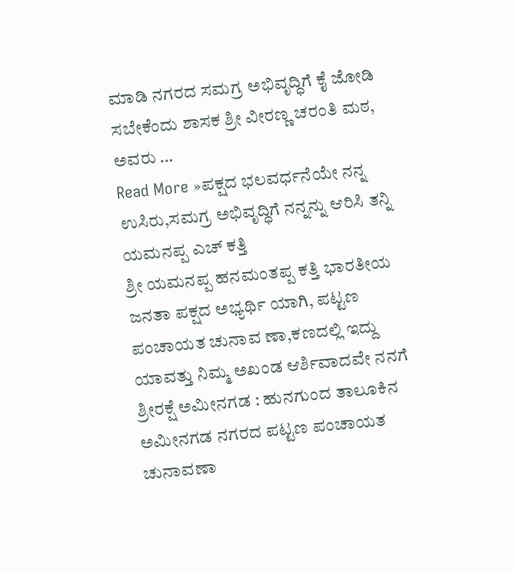ಮಾಡಿ ನಗರದ ಸಮಗ್ರ ಅಭಿವೃದ್ಧಿಗೆ ಕೈ ಜೋಡಿ ಸಬೇಕೆಂದು ಶಾಸಕ ಶ್ರೀ ವೀರಣ್ಣ ಚರಂತಿ ಮಠ, ಅವರು …
Read More »ಪಕ್ಷದ ಭಲವರ್ಧನೆಯೇ ನನ್ನ ಉಸಿರು,ಸಮಗ್ರ ಅಭಿವೃದ್ಧಿಗೆ ನನ್ನನ್ನು ಆರಿಸಿ ತನ್ನಿ ಯಮನಪ್ಪ ಎಚ್ ಕತ್ತಿ
ಶ್ರೀ ಯಮನಪ್ಪ ಹನಮಂತಪ್ಪ ಕತ್ತಿ ಭಾರತೀಯ ಜನತಾ ಪಕ್ಷದ ಅಭ್ಯರ್ಥಿ ಯಾಗಿ, ಪಟ್ಟಣ ಪಂಚಾಯತ ಚುನಾವ ಣಾ,ಕಣದಲ್ಲಿ ಇದ್ದು ಯಾವತ್ತು ನಿಮ್ಮ ಅಖಂಡ ಆರ್ಶಿವಾದವೇ ನನಗೆ ಶ್ರೀರಕ್ಷೆ ಅಮೀನಗಡ : ಹುನಗುಂದ ತಾಲೂಕಿನ ಅಮೀನಗಡ ನಗರದ ಪಟ್ಟಣ ಪಂಚಾಯತ ಚುನಾವಣಾ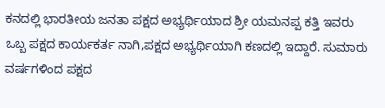ಕನದಲ್ಲಿ ಭಾರತೀಯ ಜನತಾ ಪಕ್ಷದ ಅಭ್ಯರ್ಥಿಯಾದ ಶ್ರೀ ಯಮನಪ್ಪ ಕತ್ತಿ ಇವರು ಒಬ್ಬ ಪಕ್ಷದ ಕಾರ್ಯಕರ್ತ ನಾಗಿ,ಪಕ್ಷದ ಅಭ್ಯರ್ಥಿಯಾಗಿ ಕಣದಲ್ಲಿ ಇದ್ದಾರೆ. ಸುಮಾರು ವರ್ಷಗಳಿಂದ ಪಕ್ಷದ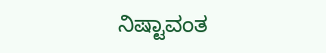ನಿಷ್ಟಾವಂತ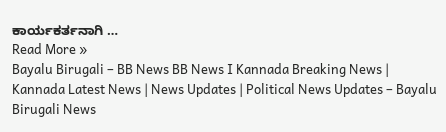ಕಾರ್ಯಕರ್ತನಾಗಿ …
Read More »
Bayalu Birugali – BB News BB News I Kannada Breaking News | Kannada Latest News | News Updates | Political News Updates – Bayalu Birugali News